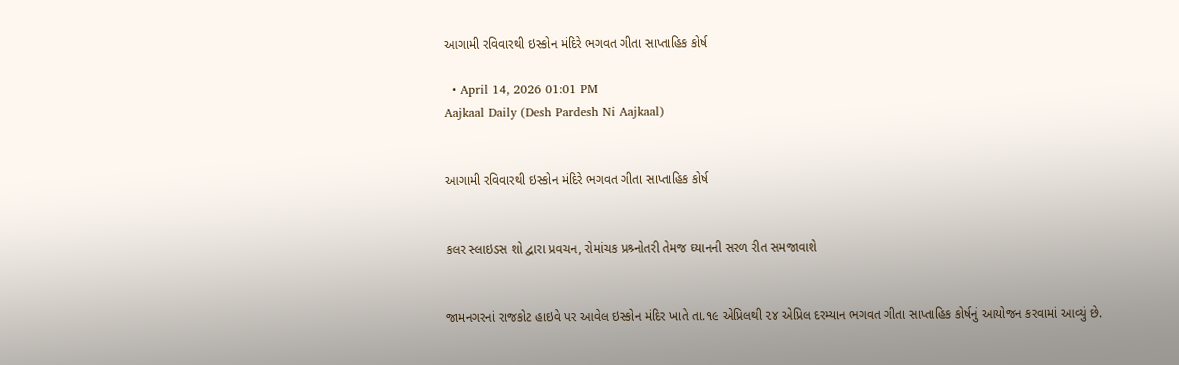આગામી રવિવારથી ઇસ્કોન મંદિરે ભગવત ગીતા સાપ્તાહિક કોર્ષ

  • April 14, 2026 01:01 PM
Aajkaal Daily (Desh Pardesh Ni Aajkaal)


આગામી રવિવારથી ઇસ્કોન મંદિરે ભગવત ગીતા સાપ્તાહિક કોર્ષ


કલર સ્લાઇડસ શો દ્વારા પ્રવચન, રોમાંચક પ્રશ્ર્નોતરી તેમજ ઘ્યાનની સરળ રીત સમજાવાશે


જામનગરનાં રાજકોટ હાઇવે પર આવેલ ઇસ્કોન મંદિર ખાતે તા.૧૯ એપ્રિલથી ૨૪ એપ્રિલ દરમ્યાન ભગવત ગીતા સાપ્તાહિક કોર્ષનું આયોજન કરવામાં આવ્યું છે.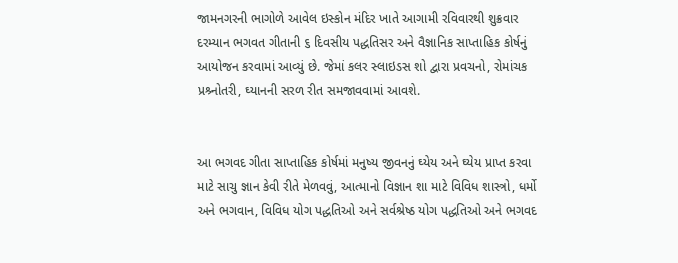જામનગરની ભાગોળે આવેલ ઇસ્કોન મંદિર ખાતે આગામી રવિવારથી શુક્રવાર દરમ્યાન ભગવત ગીતાની ૬ દિવસીય પદ્ધતિસર અને વૈજ્ઞાનિક સાપ્તાહિક કોર્ષનું આયોજન કરવામાં આવ્યું છે. જેમાં કલર સ્લાઇડસ શો દ્વારા પ્રવચનો, રોમાંચક પ્રશ્ર્નોતરી, ઘ્યાનની સરળ રીત સમજાવવામાં આવશે.


આ ભગવદ ગીતા સાપ્તાહિક કોર્ષમાં મનુષ્ય જીવનનું ઘ્યેય અને ઘ્યેય પ્રાપ્ત કરવા માટે સાચુ જ્ઞાન કેવી રીતે મેળવવું, આત્માનો વિજ્ઞાન શા માટે વિવિધ શાસ્ત્રો, ધર્મો અને ભગવાન, વિવિધ યોગ પદ્ધતિઓ અને સર્વશ્રેષ્ઠ યોગ પદ્ધતિઓ અને ભગવદ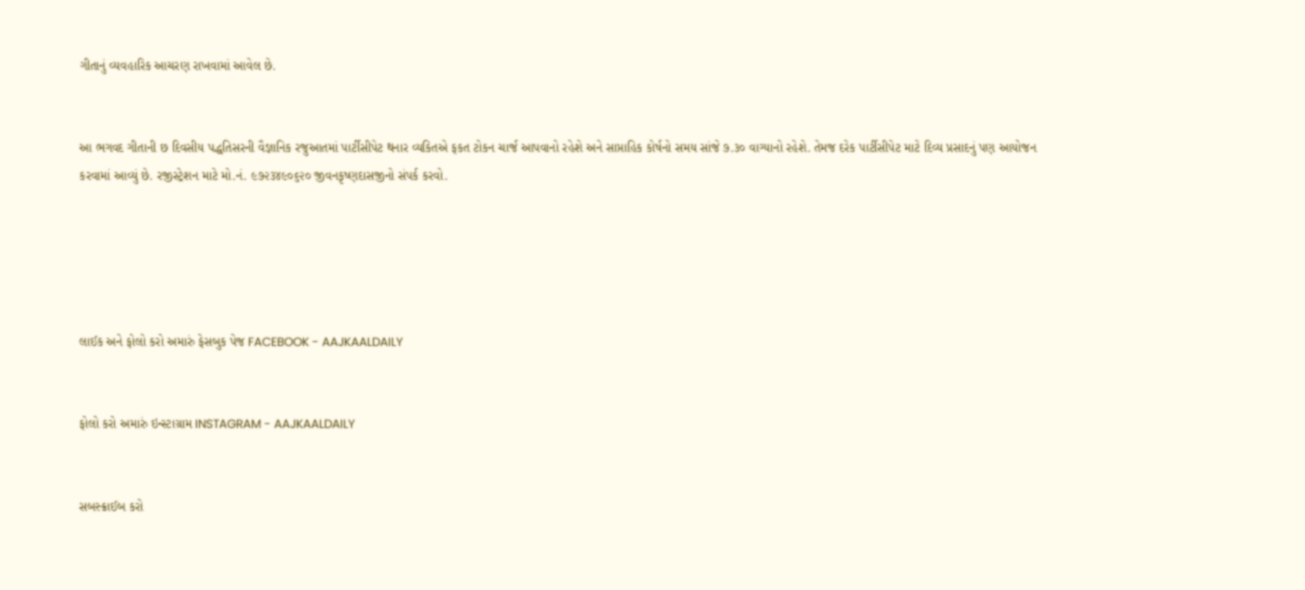ગીતાનું વ્યવહારિક આચરણ રાખવામાં આવેલ છે.


આ ભગવદ ગીતાની છ દિવસીય પદ્ધતિસરની વૈજ્ઞાનિક રજુઆતમાં પાર્ટીસીપેટ થનાર વ્યકિતએ ફકત ટોકન ચાર્જ આપવાનો રહેશે અને સાપ્તાહિક કોર્ષનો સમય સાંજે ૭.૩૦ વાગ્યાનો રહેશે. તેમજ દરેક પાર્ટીસીપેટ માટે દિવ્ય પ્રસાદનું પણ આયોજન કરવામાં આવ્યું છે. રજીસ્ટ્રેશન માટે મો.નં. ૯૭૨૩૪૯૦૬૨૦ જીવનકૃષ્ણદાસજીનો સંપર્ક કરવો.





લાઈક અને ફોલો કરો અમારું ફેસબુક પેજ FACEBOOK - AAJKAALDAILY


ફોલો કરો અમારું ઇન્સ્ટાગ્રામ INSTAGRAM - AAJKAALDAILY


સબસ્ક્રાઈબ કરો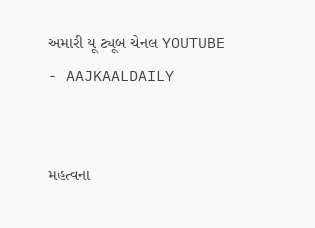અમારી યૂ ટ્યૂબ ચેનલ YOUTUBE - AAJKAALDAILY


મહત્વના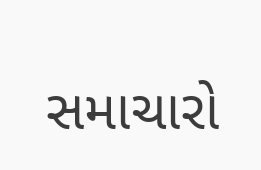સમાચારો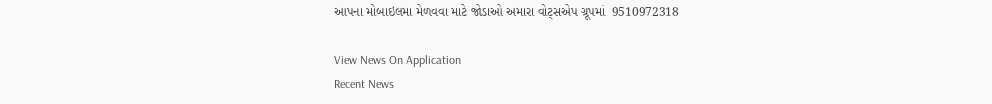આપના મોબાઇલમા મેળવવા માટે જોડાઓ અમારા વોટ્સએપ ગ્રૂપમાં  9510972318

View News On Application
Recent News